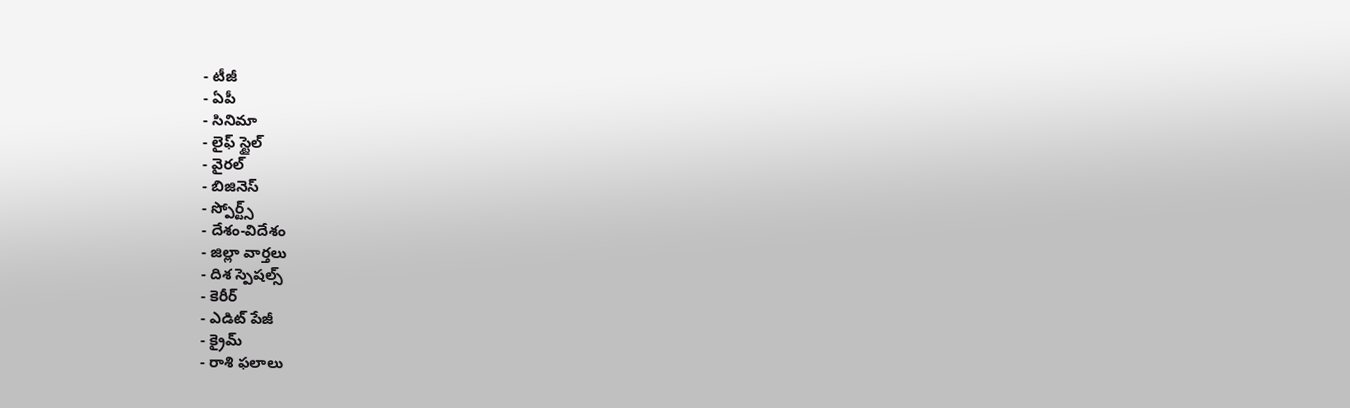- టీజీ
- ఏపీ
- సినిమా
- లైఫ్ స్టైల్
- వైరల్
- బిజినెస్
- స్పోర్ట్స్
- దేశం-విదేశం
- జిల్లా వార్తలు
- దిశ స్పెషల్స్
- కెరీర్
- ఎడిట్ పేజీ
- క్రైమ్
- రాశి ఫలాలు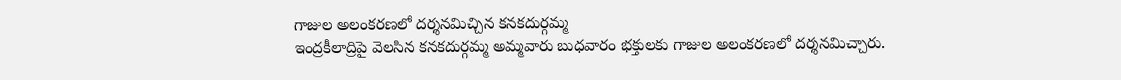గాజుల అలంకరణలో దర్శనమిచ్చిన కనకదుర్గమ్మ
ఇంద్రకీలాద్రిపై వెలసిన కనకదుర్గమ్మ అమ్మవారు బుధవారం భక్తులకు గాజుల అలంకరణలో దర్శనమిచ్చారు.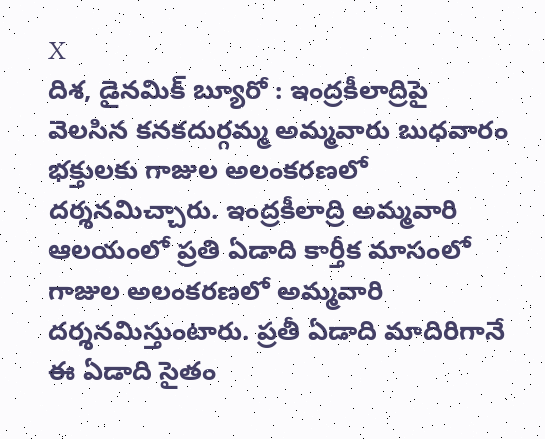X
దిశ, డైనమిక్ బ్యూరో : ఇంద్రకీలాద్రిపై వెలసిన కనకదుర్గమ్మ అమ్మవారు బుధవారం భక్తులకు గాజుల అలంకరణలో దర్శనమిచ్చారు. ఇంద్రకీలాద్రి అమ్మవారి ఆలయంలో ప్రతి ఏడాది కార్తీక మాసంలో గాజుల అలంకరణలో అమ్మవారి దర్శనమిస్తుంటారు. ప్రతీ ఏడాది మాదిరిగానే ఈ ఏడాది సైతం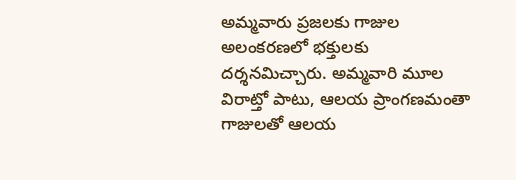అమ్మవారు ప్రజలకు గాజుల అలంకరణలో భక్తులకు దర్శనమిచ్చారు. అమ్మవారి మూల విరాట్తో పాటు, ఆలయ ప్రాంగణమంతా గాజులతో ఆలయ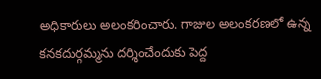అధికారులు అలంకరించారు. గాజుల అలంకరణలో ఉన్న కనకదుర్గమ్మను దర్శించేందుకు పెద్ద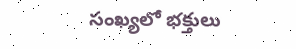సంఖ్యలో భక్తులు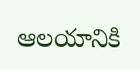ఆలయానికి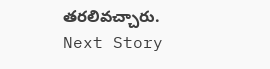తరలివచ్చారు.
Next Story